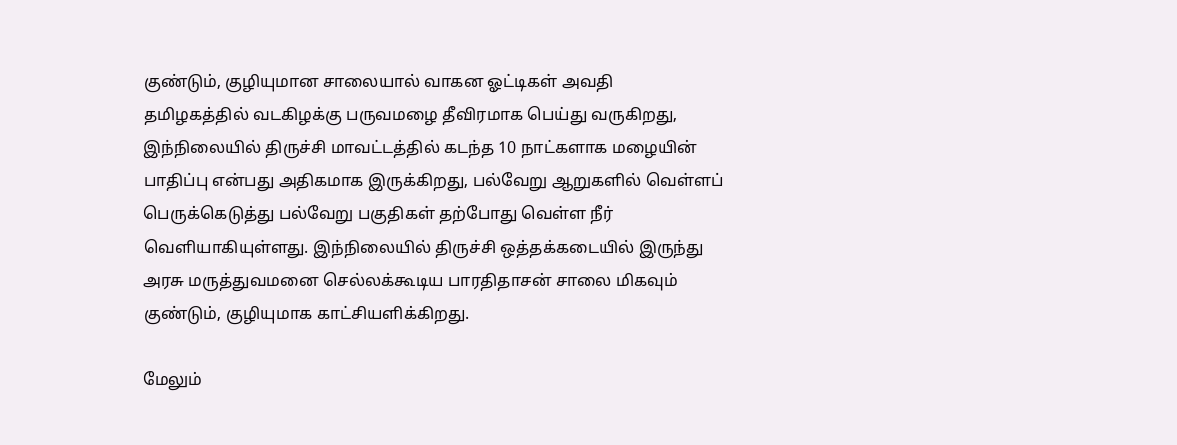குண்டும், குழியுமான சாலையால் வாகன ஓட்டிகள் அவதி
தமிழகத்தில் வடகிழக்கு பருவமழை தீவிரமாக பெய்து வருகிறது, இந்நிலையில் திருச்சி மாவட்டத்தில் கடந்த 10 நாட்களாக மழையின் பாதிப்பு என்பது அதிகமாக இருக்கிறது, பல்வேறு ஆறுகளில் வெள்ளப் பெருக்கெடுத்து பல்வேறு பகுதிகள் தற்போது வெள்ள நீர் வெளியாகியுள்ளது. இந்நிலையில் திருச்சி ஒத்தக்கடையில் இருந்து அரசு மருத்துவமனை செல்லக்கூடிய பாரதிதாசன் சாலை மிகவும் குண்டும், குழியுமாக காட்சியளிக்கிறது.

மேலும்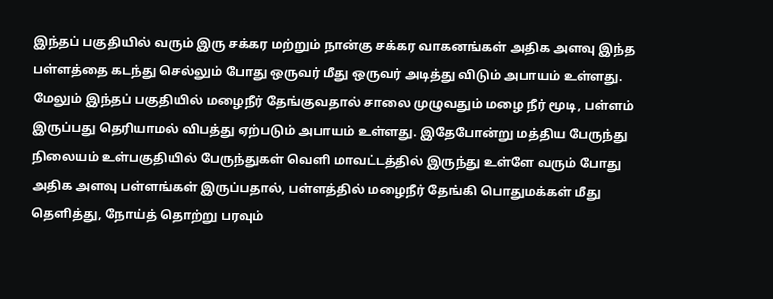இந்தப் பகுதியில் வரும் இரு சக்கர மற்றும் நான்கு சக்கர வாகனங்கள் அதிக அளவு இந்த பள்ளத்தை கடந்து செல்லும் போது ஒருவர் மீது ஒருவர் அடித்து விடும் அபாயம் உள்ளது. மேலும் இந்தப் பகுதியில் மழைநீர் தேங்குவதால் சாலை முழுவதும் மழை நீர் மூடி, பள்ளம் இருப்பது தெரியாமல் விபத்து ஏற்படும் அபாயம் உள்ளது. இதேபோன்று மத்திய பேருந்து நிலையம் உள்பகுதியில் பேருந்துகள் வெளி மாவட்டத்தில் இருந்து உள்ளே வரும் போது அதிக அளவு பள்ளங்கள் இருப்பதால், பள்ளத்தில் மழைநீர் தேங்கி பொதுமக்கள் மீது தெளித்து, நோய்த் தொற்று பரவும்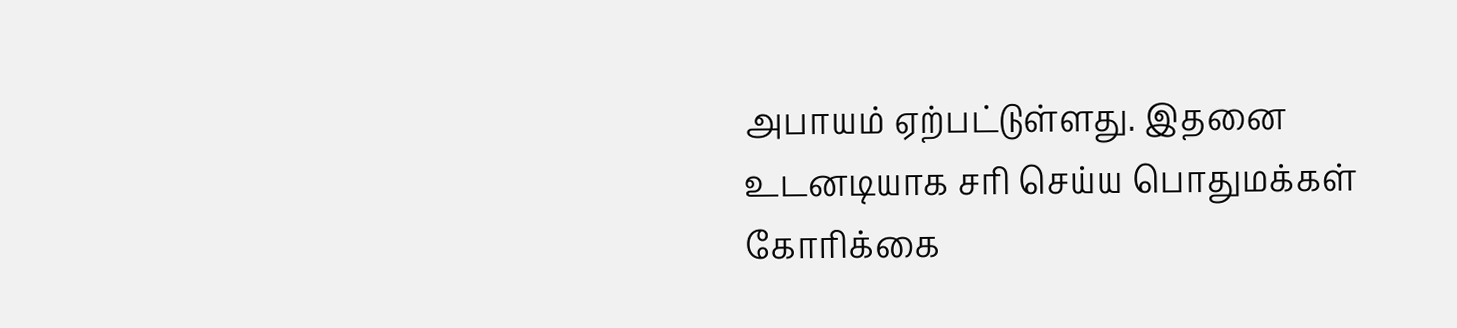அபாயம் ஏற்பட்டுள்ளது. இதனை உடனடியாக சரி செய்ய பொதுமக்கள் கோரிக்கை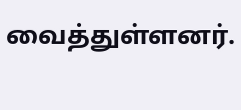வைத்துள்ளனர்.